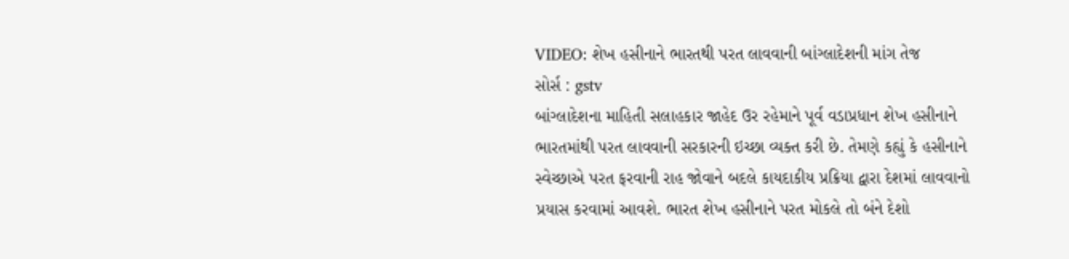VIDEO: શેખ હસીનાને ભારતથી પરત લાવવાની બાંગ્લાદેશની માંગ તેજ
સોર્સ : gstv
બાંગ્લાદેશના માહિતી સલાહકાર જાહેદ ઉર રહેમાને પૂર્વ વડાપ્રધાન શેખ હસીનાને ભારતમાંથી પરત લાવવાની સરકારની ઇચ્છા વ્યક્ત કરી છે. તેમણે કહ્યું કે હસીનાને સ્વેચ્છાએ પરત ફરવાની રાહ જોવાને બદલે કાયદાકીય પ્રક્રિયા દ્વારા દેશમાં લાવવાનો પ્રયાસ કરવામાં આવશે. ભારત શેખ હસીનાને પરત મોકલે તો બંને દેશો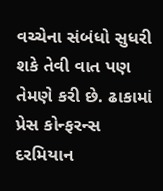વચ્ચેના સંબંધો સુધરી શકે તેવી વાત પણ તેમણે કરી છે. ઢાકામાં પ્રેસ કોન્ફરન્સ દરમિયાન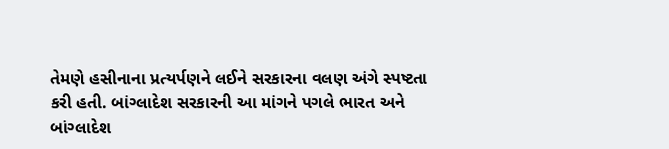તેમણે હસીનાના પ્રત્યર્પણને લઈને સરકારના વલણ અંગે સ્પષ્ટતા કરી હતી. બાંગ્લાદેશ સરકારની આ માંગને પગલે ભારત અને બાંગ્લાદેશ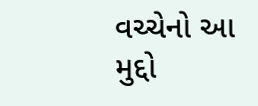વચ્ચેનો આ મુદ્દો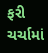ફરી ચર્ચામાં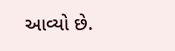આવ્યો છે.